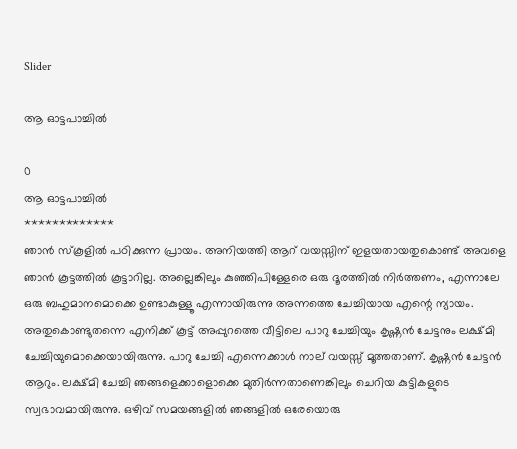Slider

ആ ഓട്ടപാച്ചിൽ

0
ആ ഓട്ടപാച്ചിൽ
*************
ഞാൻ സ്‌കൂളിൽ പഠിക്കുന്ന പ്രായം. അനിയത്തി ആറ് വയസ്സിന് ഇളയതായതുകൊണ്ട് അവളെ ഞാൻ കൂട്ടത്തിൽ കൂട്ടാറില്ല. അല്ലെങ്കിലും കുഞ്ഞിപിള്ളേരെ ഒരു ദൂരത്തിൽ നിർത്തണം, എന്നാലേ ഒരു ബഹുമാനമൊക്കെ ഉണ്ടാകുള്ളൂ എന്നായിരുന്നു അന്നത്തെ ചേച്ചിയായ എന്റെ ന്യായം. അതുകൊണ്ടുതന്നെ എനിക്ക്‌ കൂട്ട്‌ അപ്പുറത്തെ വീട്ടിലെ പാറു ചേച്ചിയും കൃഷ്ണൻ ചേട്ടനും ലക്ഷ്മി ചേച്ചിയുമൊക്കെയായിരുന്നു. പാറു ചേച്ചി എന്നെക്കാൾ നാല് വയസ്സ്‌ മൂത്തതാണ്. കൃഷ്ണൻ ചേട്ടൻ ആറും. ലക്ഷ്മി ചേച്ചി ഞങ്ങളെക്കാളൊക്കെ മുതിർന്നതാണെങ്കിലും ചെറിയ കുട്ടികളുടെ സ്വഭാവമായിരുന്നു. ഒഴിവ്‌ സമയങ്ങളിൽ ഞങ്ങളിൽ ഒരേയൊരു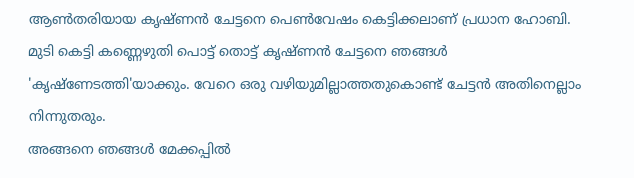ആൺതരിയായ കൃഷ്ണൻ ചേട്ടനെ പെൺവേഷം കെട്ടിക്കലാണ് പ്രധാന ഹോബി. മുടി കെട്ടി കണ്ണെഴുതി പൊട്ട്‌ തൊട്ട്‌ കൃഷ്ണൻ ചേട്ടനെ ഞങ്ങൾ 'കൃഷ്ണേടത്തി'യാക്കും. വേറെ ഒരു വഴിയുമില്ലാത്തതുകൊണ്ട്‌ ചേട്ടൻ അതിനെല്ലാം നിന്നുതരും.
അങ്ങനെ ഞങ്ങൾ മേക്കപ്പിൽ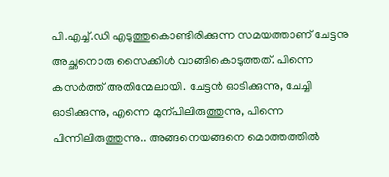പി.എച്ച്‌.ഡി എടുത്തുകൊണ്ടിരിക്കുന്ന സമയത്താണ് ചേട്ടനു അച്ഛനൊരു സൈക്കിൾ വാങ്ങികൊടുത്തത്. പിന്നെ കസർത്ത് അതിന്മേലായി. ചേട്ടൻ ഓടിക്കുന്നു, ചേച്ചി ഓടിക്കുന്നു, എന്നെ മുന്പിലിരുത്തുന്നു, പിന്നെ പിന്നിലിരുത്തുന്നു.. അങ്ങനെയങ്ങനെ മൊത്തത്തിൽ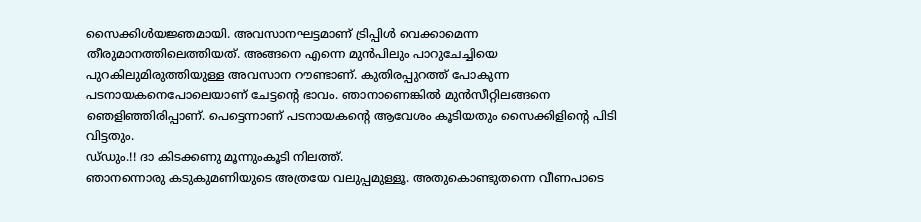സൈക്കിൾയജ്ഞമായി. അവസാനഘട്ടമാണ് ട്രിപ്പിൾ വെക്കാമെന്ന തീരുമാനത്തിലെത്തിയത്. അങ്ങനെ എന്നെ മുൻപിലും പാറുചേച്ചിയെ പുറകിലുമിരുത്തിയുള്ള അവസാന റൗണ്ടാണ്. കുതിരപ്പുറത്ത്‌ പോകുന്ന പടനായകനെപോലെയാണ് ചേട്ടന്റെ ഭാവം. ഞാനാണെങ്കിൽ മുൻസീറ്റിലങ്ങനെ ഞെളിഞ്ഞിരിപ്പാണ്. പെട്ടെന്നാണ് പടനായകന്റെ ആവേശം കൂടിയതും സൈക്കിളിന്റെ പിടി വിട്ടതും.
ഡ്‌ഡും.!! ദാ കിടക്കണു മൂന്നുംകൂടി നിലത്ത്‌.
ഞാനന്നൊരു കടുകുമണിയുടെ അത്രയേ വലുപ്പമുള്ളൂ. അതുകൊണ്ടുതന്നെ വീണപാടെ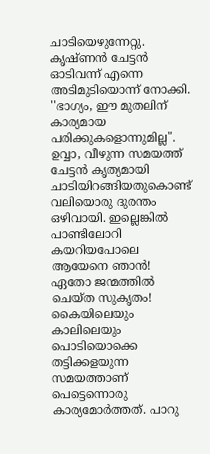ചാടിയെഴുന്നേറ്റു. കൃഷ്ണൻ ചേട്ടൻ ഓടിവന്ന് എന്നെ അടിമുടിയൊന്ന് നോക്കി. ''ഭാഗ്യം, ഈ മുതലിന് കാര്യമായ പരിക്കുകളൊന്നുമില്ല". ഉവ്വാ, വീഴുന്ന സമയത്ത്‌ ചേട്ടൻ കൃത്യമായി ചാടിയിറങ്ങിയതുകൊണ്ട് വലിയൊരു ദുരന്തം ഒഴിവായി. ഇല്ലെങ്കിൽ പാണ്ടിലോറി കയറിയപോലെ ആയേനെ ഞാൻ! ഏതോ ജന്മത്തിൽ ചെയ്ത സുകൃതം! കൈയിലെയും കാലിലെയും പൊടിയൊക്കെ തട്ടിക്കളയുന്ന സമയത്താണ് പെട്ടെന്നൊരു കാര്യമോർത്തത്. പാറു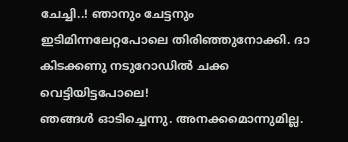ചേച്ചി..! ഞാനും ചേട്ടനും ഇടിമിന്നലേറ്റപോലെ തിരിഞ്ഞുനോക്കി. ദാ കിടക്കണു നടുറോഡിൽ ചക്ക വെട്ടിയിട്ടപോലെ!
ഞങ്ങൾ ഓടിച്ചെന്നു. അനക്കമൊന്നുമില്ല.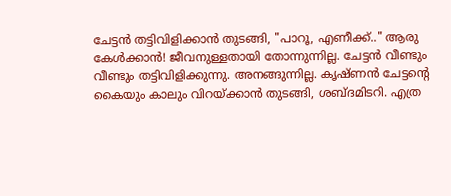ചേട്ടൻ തട്ടിവിളിക്കാൻ തുടങ്ങി, "പാറൂ, എണീക്ക്.." ആരു കേൾക്കാൻ! ജീവനുള്ളതായി തോന്നുന്നില്ല. ചേട്ടൻ വീണ്ടും വീണ്ടും തട്ടിവിളിക്കുന്നു. അനങ്ങുന്നില്ല. കൃഷ്ണൻ ചേട്ടന്റെ കൈയും കാലും വിറയ്‌ക്കാൻ തുടങ്ങി, ശബ്ദമിടറി. എത്ര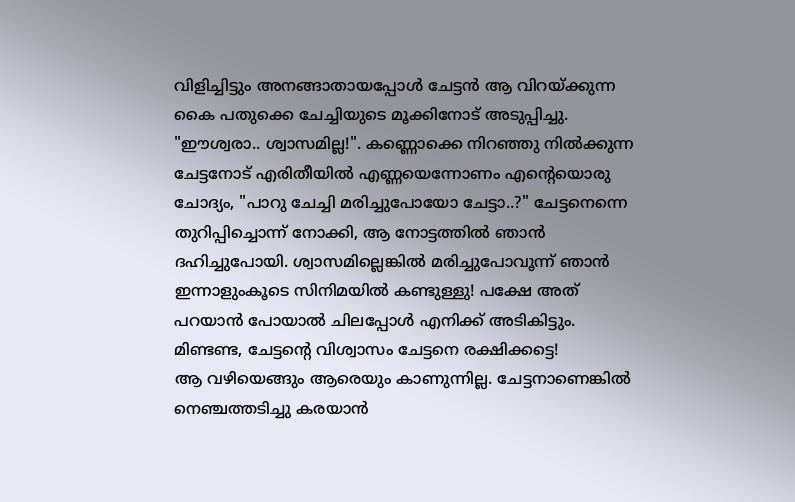വിളിച്ചിട്ടും അനങ്ങാതായപ്പോൾ ചേട്ടൻ ആ വിറയ്ക്കുന്ന കൈ പതുക്കെ ചേച്ചിയുടെ മൂക്കിനോട് അടുപ്പിച്ചു. "ഈശ്വരാ.. ശ്വാസമില്ല!". കണ്ണൊക്കെ നിറഞ്ഞു നിൽക്കുന്ന ചേട്ടനോട് എരിതീയിൽ എണ്ണയെന്നോണം എന്റെയൊരു ചോദ്യം, "പാറു ചേച്ചി മരിച്ചുപോയോ ചേട്ടാ..?" ചേട്ടനെന്നെ തുറിപ്പിച്ചൊന്ന് നോക്കി, ആ നോട്ടത്തിൽ ഞാൻ ദഹിച്ചുപോയി. ശ്വാസമില്ലെങ്കിൽ മരിച്ചുപോവൂന്ന് ഞാൻ ഇന്നാളുംകൂടെ സിനിമയിൽ കണ്ടുള്ളു! പക്ഷേ അത്‌ പറയാൻ പോയാൽ ചിലപ്പോൾ എനിക്ക്‌ അടികിട്ടും. മിണ്ടണ്ട, ചേട്ടന്റെ വിശ്വാസം ചേട്ടനെ രക്ഷിക്കട്ടെ!
ആ വഴിയെങ്ങും ആരെയും കാണുന്നില്ല. ചേട്ടനാണെങ്കിൽ നെഞ്ചത്തടിച്ചു കരയാൻ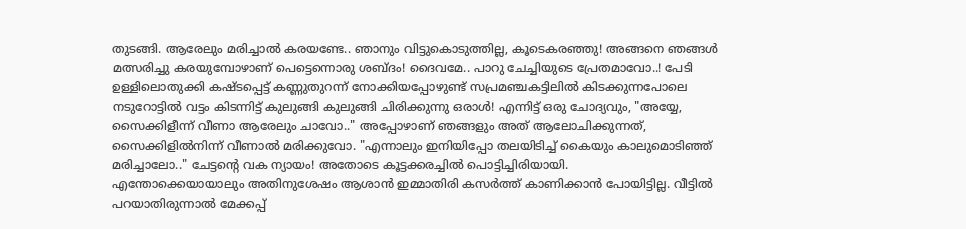തുടങ്ങി. ആരേലും മരിച്ചാൽ കരയണ്ടേ.. ഞാനും വിട്ടുകൊടുത്തില്ല, കൂടെകരഞ്ഞു! അങ്ങനെ ഞങ്ങൾ മത്സരിച്ചു കരയുമ്പോഴാണ് പെട്ടെന്നൊരു ശബ്ദം! ദൈവമേ.. പാറു ചേച്ചിയുടെ പ്രേതമാവോ..! പേടി ഉള്ളിലൊതുക്കി കഷ്ടപ്പെട്ട് കണ്ണുതുറന്ന് നോക്കിയപ്പോഴുണ്ട് സപ്രമഞ്ചകട്ടിലിൽ കിടക്കുന്നപോലെ നടുറോട്ടിൽ വട്ടം കിടന്നിട്ട്‌ കുലുങ്ങി കുലുങ്ങി ചിരിക്കുന്നു ഒരാൾ! എന്നിട്ട്‌ ഒരു ചോദ്യവും, "അയ്യേ, സൈക്കിളീന്ന് വീണാ ആരേലും ചാവോ.." അപ്പോഴാണ് ഞങ്ങളും അത്‌ ആലോചിക്കുന്നത്, സൈക്കിളിൽനിന്ന് വീണാൽ മരിക്കുവോ. "എന്നാലും ഇനിയിപ്പോ തലയിടിച്ച് കൈയും കാലുമൊടിഞ്ഞ് മരിച്ചാലോ.." ചേട്ടന്റെ വക ന്യായം! അതോടെ കൂട്ടക്കരച്ചിൽ പൊട്ടിച്ചിരിയായി.
എന്തോക്കെയായാലും അതിനുശേഷം ആശാൻ ഇമ്മാതിരി കസർത്ത്‌ കാണിക്കാൻ പോയിട്ടില്ല. വീട്ടിൽ പറയാതിരുന്നാൽ മേക്കപ്പ്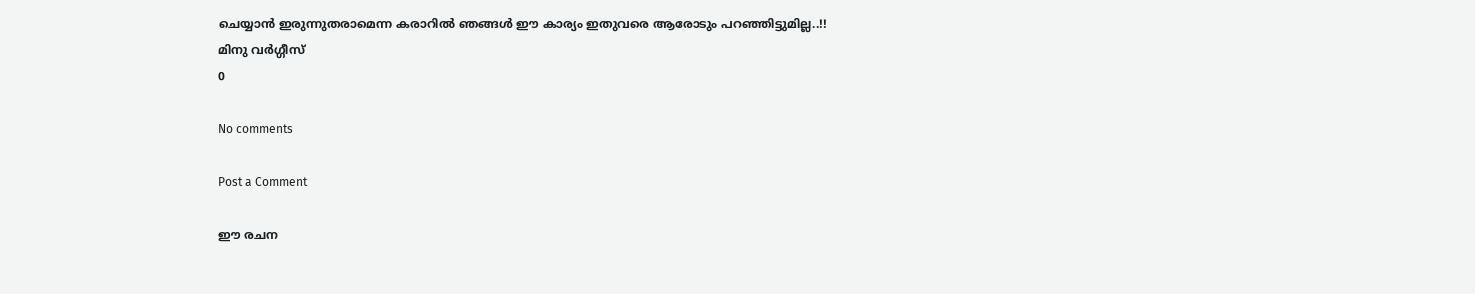ചെയ്യാൻ ഇരുന്നുതരാമെന്ന കരാറിൽ ഞങ്ങൾ ഈ കാര്യം ഇതുവരെ ആരോടും പറഞ്ഞിട്ടുമില്ല..!!
മിനു വർഗ്ഗീസ്‌
0

No comments

Post a Comment

ഈ രചന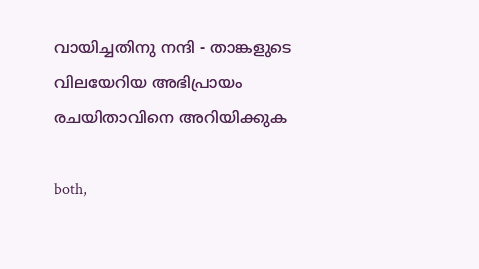വായിച്ചതിനു നന്ദി - താങ്കളുടെ വിലയേറിയ അഭിപ്രായം രചയിതാവിനെ അറിയിക്കുക

both,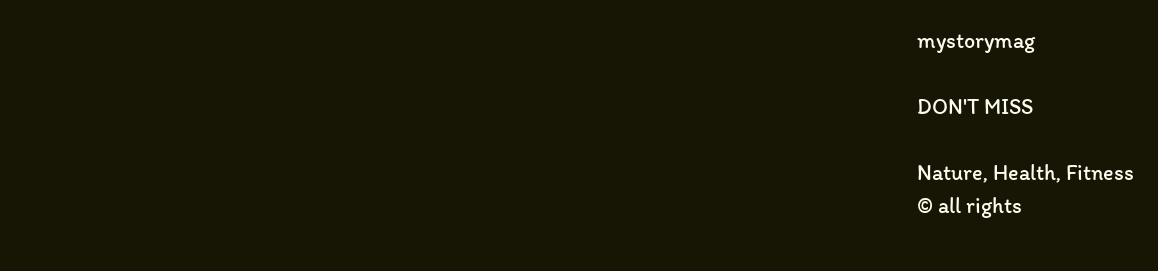mystorymag

DON'T MISS

Nature, Health, Fitness
© all rights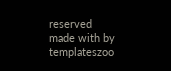reserved
made with by templateszoo